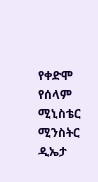የቀድሞ የሰላም ሚኒስቴር ሚንስትር ዲኤታ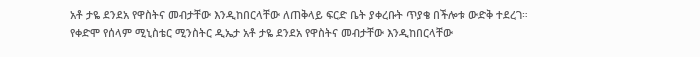አቶ ታዬ ደንደአ የዋስትና መብታቸው እንዲከበርላቸው ለጠቅላይ ፍርድ ቤት ያቀረቡት ጥያቄ በችሎቱ ውድቅ ተደረገ።
የቀድሞ የሰላም ሚኒስቴር ሚንስትር ዲኤታ አቶ ታዬ ደንደአ የዋስትና መብታቸው እንዲከበርላቸው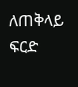ለጠቅላይ ፍርድ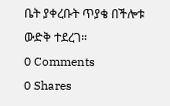ቤት ያቀረቡት ጥያቄ በችሎቱ ውድቅ ተደረገ።
0 Comments
0 Shares